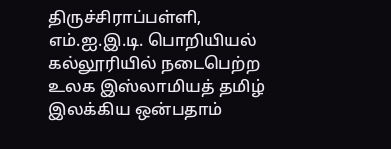திருச்சிராப்பள்ளி, எம்.ஐ.இ.டி. பொறியியல் கல்லூரியில் நடைபெற்ற உலக இஸ்லாமியத் தமிழ் இலக்கிய ஒன்பதாம்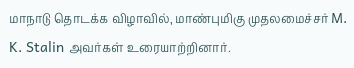மாநாடு தொடக்க விழாவில், மாண்புமிகு முதலமைச்சர் M. K. Stalin அவர்கள் உரையாற்றினார்.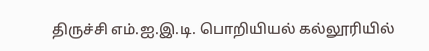திருச்சி எம்.ஐ.இ.டி. பொறியியல் கல்லூரியில்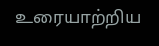உரையாற்றிய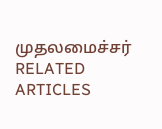முதலமைச்சர்
RELATED ARTICLES